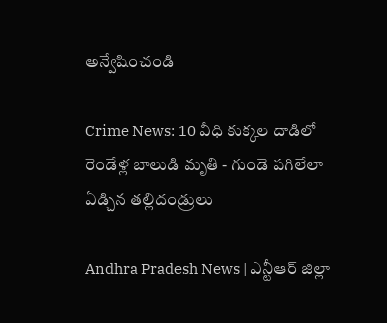అన్వేషించండి

Crime News: 10 వీధి కుక్కల దాడిలో రెండేళ్ల బాలుడి మృతి - గుండె పగిలేలా ఏడ్చిన తల్లిదండ్రులు

Andhra Pradesh News | ఎన్టీఆర్ జిల్లా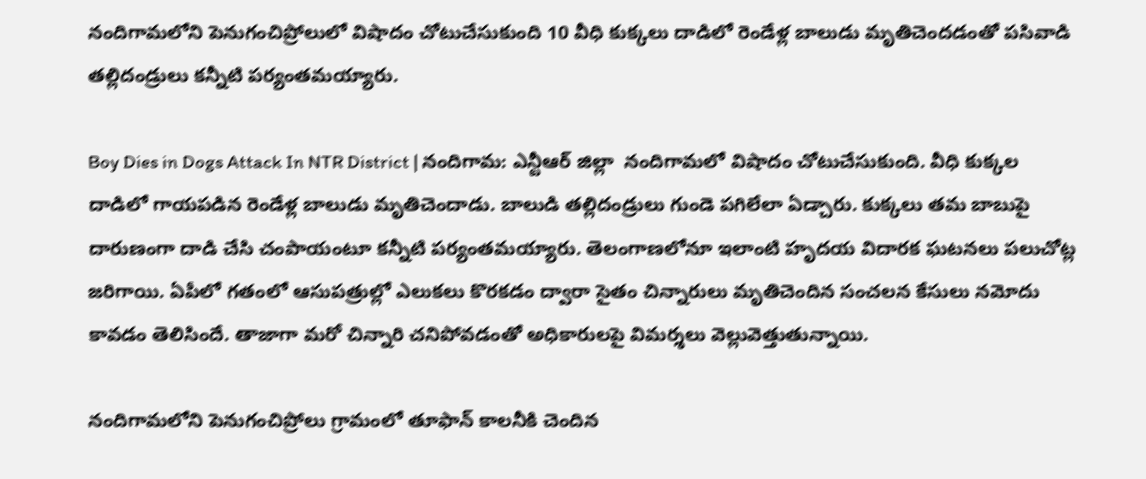నందిగామలోని పెనుగంచిప్రోలులో విషాదం చోటుచేసుకుంది 10 వీధి కుక్కలు దాడిలో రెండేళ్ల బాలుడు మృతిచెందడంతో పసివాడి తల్లిదండ్రులు కన్నీటి పర్యంతమయ్యారు.

Boy Dies in Dogs Attack In NTR District | నందిగామ: ఎన్టీఆర్ జిల్లా  నందిగామలో విషాదం చోటుచేసుకుంది. వీధి కుక్కల దాడిలో గాయపడిన రెండేళ్ల బాలుడు మృతిచెందాడు. బాలుడి తల్లిదండ్రులు గుండె పగిలేలా ఏడ్చారు. కుక్కలు తమ బాబుపై దారుణంగా దాడి చేసి చంపాయంటూ కన్నీటి పర్యంతమయ్యారు. తెలంగాణలోనూ ఇలాంటి హృదయ విదారక ఘటనలు పలుచోట్ల జరిగాయి. ఏపీలో గతంలో ఆసుపత్రుల్లో ఎలుకలు కొరకడం ద్వారా సైతం చిన్నారులు మృతిచెందిన సంచలన కేసులు నమోదు కావడం తెలిసిందే. తాజాగా మరో చిన్నారి చనిపోవడంతో అధికారులపై విమర్శలు వెల్లువెత్తుతున్నాయి.

నందిగామలోని పెనుగంచిప్రోలు గ్రామంలో తూఫాన్ కాలనీకి చెందిన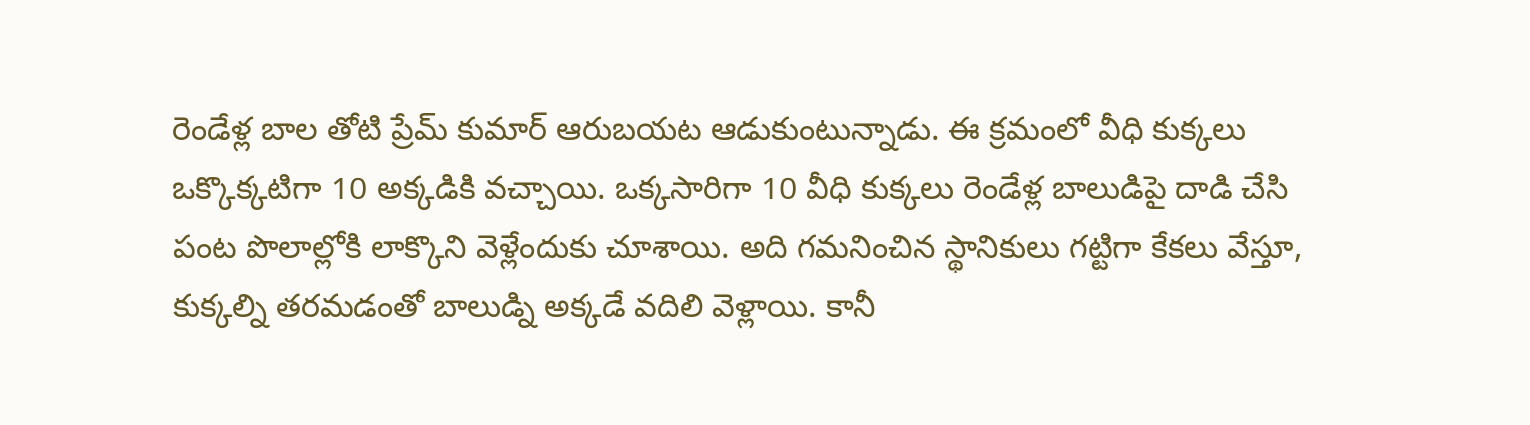రెండేళ్ల బాల తోటి ప్రేమ్ కుమార్ ఆరుబయట ఆడుకుంటున్నాడు. ఈ క్రమంలో వీధి కుక్కలు ఒక్కొక్కటిగా 10 అక్కడికి వచ్చాయి. ఒక్కసారిగా 10 వీధి కుక్కలు రెండేళ్ల బాలుడిపై దాడి చేసి పంట పొలాల్లోకి లాక్కొని వెళ్లేందుకు చూశాయి. అది గమనించిన స్థానికులు గట్టిగా కేకలు వేస్తూ, కుక్కల్ని తరమడంతో బాలుడ్ని అక్కడే వదిలి వెళ్లాయి. కానీ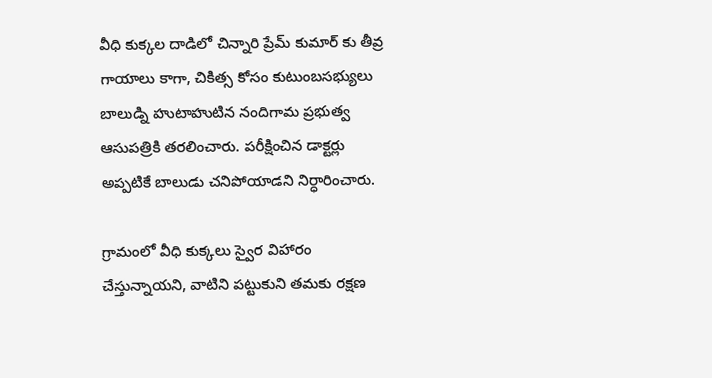వీధి కుక్కల దాడిలో చిన్నారి ప్రేమ్ కుమార్ కు తీవ్ర గాయాలు కాగా, చికిత్స కోసం కుటుంబసభ్యులు బాలుడ్ని హుటాహుటిన నందిగామ ప్రభుత్వ ఆసుపత్రికి తరలించారు. పరీక్షించిన డాక్టర్లు అప్పటికే బాలుడు చనిపోయాడని నిర్ధారించారు.

గ్రామంలో వీధి కుక్కలు స్వైర విహారం చేస్తున్నాయని, వాటిని పట్టుకుని తమకు రక్షణ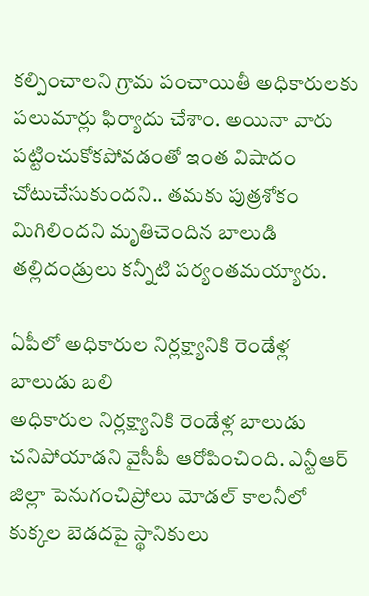కల్పించాలని గ్రామ పంచాయితీ అధికారులకు పలుమార్లు ఫిర్యాదు చేశాం. అయినా వారు పట్టించుకోకపోవడంతో ఇంత విషాదం చోటుచేసుకుందని.. తమకు పుత్రశోకం మిగిలిందని మృతిచెందిన బాలుడి తల్లిదండ్రులు కన్నీటి పర్యంతమయ్యారు.

ఏపీలో అధికారుల నిర్లక్ష్యానికి రెండేళ్ల బాలుడు బలి
అధికారుల నిర్లక్ష్యానికి రెండేళ్ల బాలుడు చనిపోయాడని వైసీపీ ఆరోపించింది. ఎన్టీఆర్ జిల్లా పెనుగంచిప్రోలు మోడల్ కాలనీలో కుక్కల బెడదపై స్థానికులు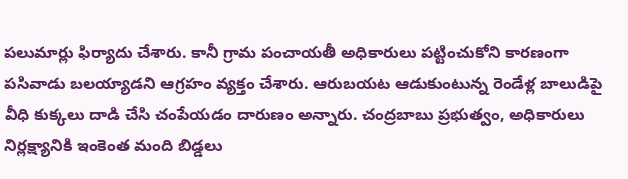పలుమార్లు ఫిర్యాదు చేశారు. కానీ గ్రామ పంచాయతీ అధికారులు పట్టించుకోని కారణంగా పసివాడు బలయ్యాడని ఆగ్రహం వ్యక్తం చేశారు. ఆరుబయట ఆడుకుంటున్న రెండేళ్ల బాలుడిపై వీధి కుక్కలు దాడి చేసి చంపేయడం దారుణం అన్నారు. చంద్రబాబు ప్రభుత్వం, అధికారులు నిర్లక్ష్యానికి ఇంకెంత మంది బిడ్డలు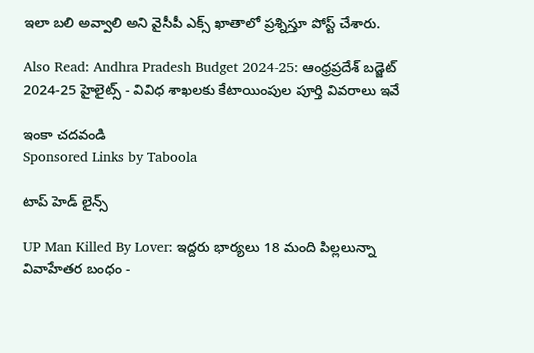ఇలా బలి అవ్వాలి అని వైసీపీ ఎక్స్ ఖాతాలో ప్రశ్నిస్తూ పోస్ట్ చేశారు.

Also Read: Andhra Pradesh Budget 2024-25: ఆంధ్రప్రదేశ్‌ బడ్జెట్‌ 2024-25 హైలైట్స్‌ - వివిధ శాఖలకు కేటాయింపుల పూర్తి వివరాలు ఇవే

ఇంకా చదవండి
Sponsored Links by Taboola

టాప్ హెడ్ లైన్స్

UP Man Killed By Lover: ఇద్దరు భార్యలు 18 మంది పిల్లలున్నా వివాహేతర బంధం -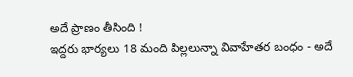అదే ప్రాణం తీసింది !
ఇద్దరు భార్యలు 18 మంది పిల్లలున్నా వివాహేతర బంధం - అదే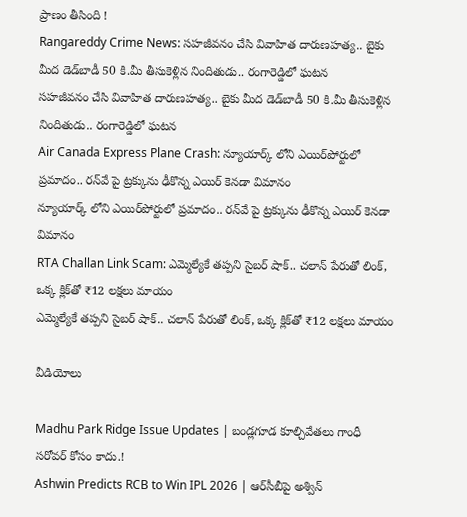ప్రాణం తీసింది !
Rangareddy Crime News: సహజీవనం చేసి వివాహిత దారుణహత్య.. బైకు మీద డెడ్‌బాడీ 50 కి.మీ తీసుకెళ్లిన నిందితుడు.. రంగారెడ్డిలో ఘటన
సహజీవనం చేసి వివాహిత దారుణహత్య.. బైకు మీద డెడ్‌బాడీ 50 కి.మీ తీసుకెళ్లిన నిందితుడు.. రంగారెడ్డిలో ఘటన
Air Canada Express Plane Crash: న్యూయార్క్ లోని ఎయిర్‌పోర్టులో ప్రమాదం.. రన్‌వే పై ట్రక్కును ఢీకొన్న ఎయిర్ కెనడా విమానం
న్యూయార్క్ లోని ఎయిర్‌పోర్టులో ప్రమాదం.. రన్‌వే పై ట్రక్కును ఢీకొన్న ఎయిర్ కెనడా విమానం
RTA Challan Link Scam: ఎమ్మెల్యేకే తప్పని సైబర్ షాక్.. చలాన్ పేరుతో లింక్, ఒక్క క్లిక్‌తో ₹12 లక్షలు మాయం
ఎమ్మెల్యేకే తప్పని సైబర్ షాక్.. చలాన్ పేరుతో లింక్, ఒక్క క్లిక్‌తో ₹12 లక్షలు మాయం

వీడియోలు

Madhu Park Ridge Issue Updates | బండ్లగూడ కూల్చివేతలు గాంధీ సరోవర్ కోసం కాదు.!
Ashwin Predicts RCB to Win IPL 2026 | ఆర్‌సీబీపై అశ్విన్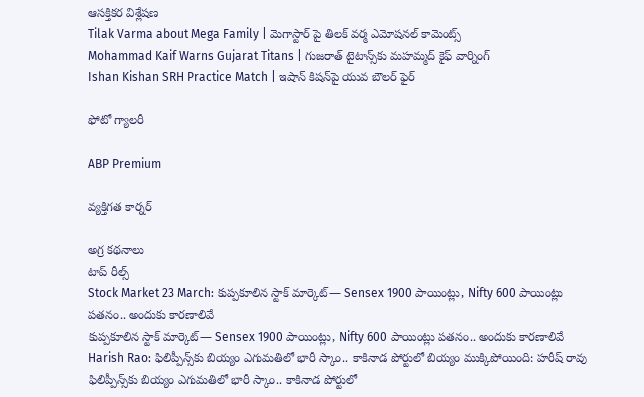ఆసక్తికర విశ్లేషణ
Tilak Varma about Mega Family | మెగాస్టార్ పై తిలక్ వర్మ ఎమోషనల్ కామెంట్స్
Mohammad Kaif Warns Gujarat Titans | గుజరాత్ టైటాన్స్‌కు మహమ్మద్ కైఫ్ వార్నింగ్
Ishan Kishan SRH Practice Match | ఇషాన్ కిషన్‌పై యువ బౌలర్ ఫైర్

ఫోటో గ్యాలరీ

ABP Premium

వ్యక్తిగత కార్నర్

అగ్ర కథనాలు
టాప్ రీల్స్
Stock Market 23 March: కుప్పకూలిన స్టాక్ మార్కెట్‌— Sensex 1900 పాయింట్లు, Nifty 600 పాయింట్లు పతనం.. అందుకు కారణాలివే
కుప్పకూలిన స్టాక్ మార్కెట్‌— Sensex 1900 పాయింట్లు, Nifty 600 పాయింట్లు పతనం.. అందుకు కారణాలివే
Harish Rao: ఫిలిప్పీన్స్‌కు బియ్యం ఎగుమతిలో భారీ స్కాం.. కాకినాడ పోర్టులో బియ్యం ముక్కిపోయింది: హరీష్ రావు
ఫిలిప్పీన్స్‌కు బియ్యం ఎగుమతిలో భారీ స్కాం.. కాకినాడ పోర్టులో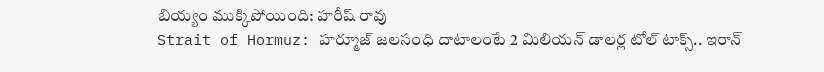బియ్యం ముక్కిపోయింది: హరీష్ రావు
Strait of Hormuz: హర్మూజ్ జలసంధి దాటాలంటే 2 మిలియన్ డాలర్ల టోల్ టాక్స్.. ఇరాన్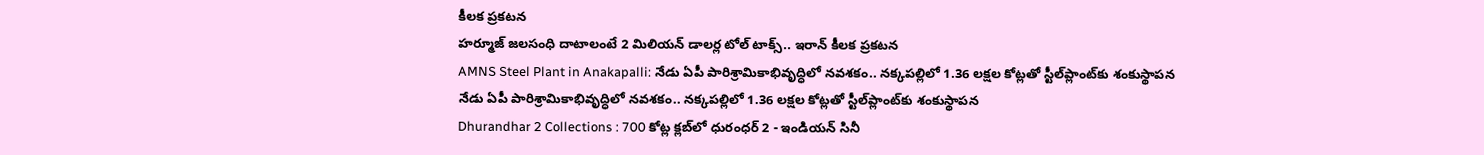కీలక ప్రకటన
హర్మూజ్ జలసంధి దాటాలంటే 2 మిలియన్ డాలర్ల టోల్ టాక్స్.. ఇరాన్ కీలక ప్రకటన
AMNS Steel Plant in Anakapalli: నేడు ఏపీ పారిశ్రామికాభివృద్ధిలో నవశకం.. నక్కపల్లిలో 1.36 లక్షల కోట్లతో స్టీల్‌ప్లాంట్‌కు శంకుస్థాపన
నేడు ఏపీ పారిశ్రామికాభివృద్ధిలో నవశకం.. నక్కపల్లిలో 1.36 లక్షల కోట్లతో స్టీల్‌ప్లాంట్‌కు శంకుస్థాపన
Dhurandhar 2 Collections : 700 కోట్ల క్లబ్‌లో ధురంధర్ 2 - ఇండియన్ సినీ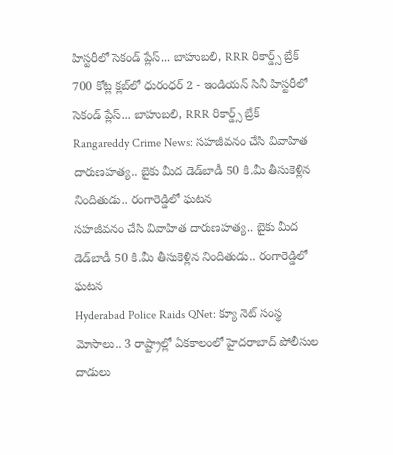హిస్టరీలో సెకండ్ ప్లేస్‌... బాహుబలి, RRR రికార్డ్స్ బ్రేక్
700 కోట్ల క్లబ్‌లో ధురంధర్ 2 - ఇండియన్ సినీ హిస్టరీలో సెకండ్ ప్లేస్‌... బాహుబలి, RRR రికార్డ్స్ బ్రేక్
Rangareddy Crime News: సహజీవనం చేసి వివాహిత దారుణహత్య.. బైకు మీద డెడ్‌బాడీ 50 కి.మీ తీసుకెళ్లిన నిందితుడు.. రంగారెడ్డిలో ఘటన
సహజీవనం చేసి వివాహిత దారుణహత్య.. బైకు మీద డెడ్‌బాడీ 50 కి.మీ తీసుకెళ్లిన నిందితుడు.. రంగారెడ్డిలో ఘటన
Hyderabad Police Raids QNet: క్యూ నెట్ సంస్థ మోసాలు.. 3 రాష్ట్రాల్లో ఏకకాలంలో హైదరాబాద్ పోలీసుల దాడులు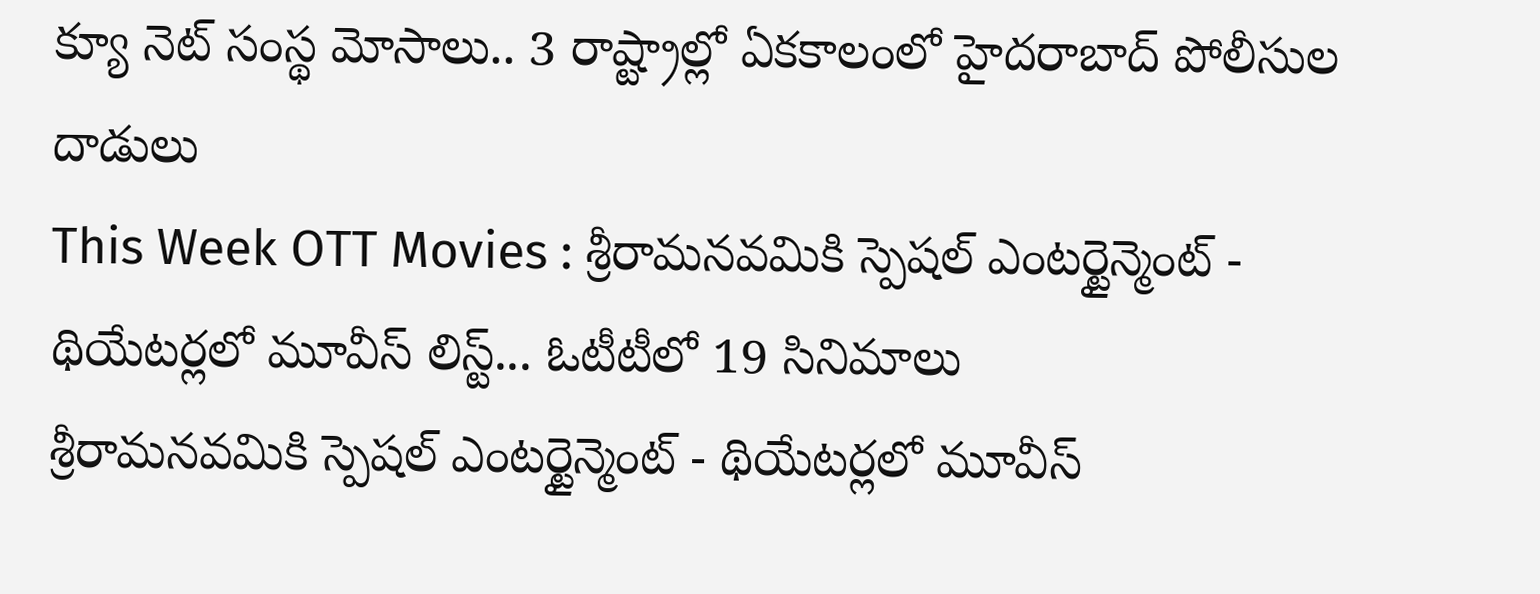క్యూ నెట్ సంస్థ మోసాలు.. 3 రాష్ట్రాల్లో ఏకకాలంలో హైదరాబాద్ పోలీసుల దాడులు
This Week OTT Movies : శ్రీరామనవమికి స్పెషల్ ఎంటర్టైన్మెంట్ - థియేటర్లలో మూవీస్ లిస్ట్... ఓటీటీలో 19 సినిమాలు
శ్రీరామనవమికి స్పెషల్ ఎంటర్టైన్మెంట్ - థియేటర్లలో మూవీస్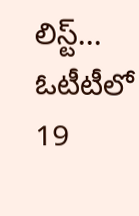లిస్ట్... ఓటీటీలో 19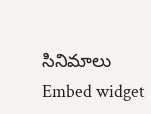సినిమాలు
Embed widget